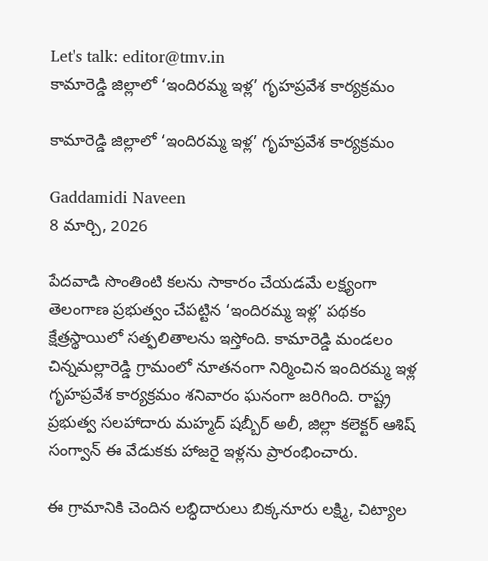Let's talk: editor@tmv.in
కామారెడ్డి జిల్లాలో ‘ఇందిరమ్మ ఇళ్ల’ గృహప్రవేశ కార్యక్రమం

కామారెడ్డి జిల్లాలో ‘ఇందిరమ్మ ఇళ్ల’ గృహప్రవేశ కార్యక్రమం

Gaddamidi Naveen
8 మార్చి, 2026

పేదవాడి సొంతింటి కలను సాకారం చేయడమే లక్ష్యంగా తెలంగాణ ప్రభుత్వం చేపట్టిన ‘ఇందిరమ్మ ఇళ్ల’ పథకం క్షేత్రస్థాయిలో సత్ఫలితాలను ఇస్తోంది. కామారెడ్డి మండలం చిన్నమల్లారెడ్డి గ్రామంలో నూతనంగా నిర్మించిన ఇందిరమ్మ ఇళ్ల గృహప్రవేశ కార్యక్రమం శనివారం ఘనంగా జరిగింది. రాష్ట్ర ప్రభుత్వ సలహాదారు మహ్మద్ షబ్బీర్ అలీ, జిల్లా కలెక్టర్ ఆశిష్ సంగ్వాన్ ఈ వేడుకకు హాజరై ఇళ్లను ప్రారంభించారు.

ఈ గ్రామానికి చెందిన లబ్ధిదారులు బిక్కనూరు లక్ష్మి, చిట్యాల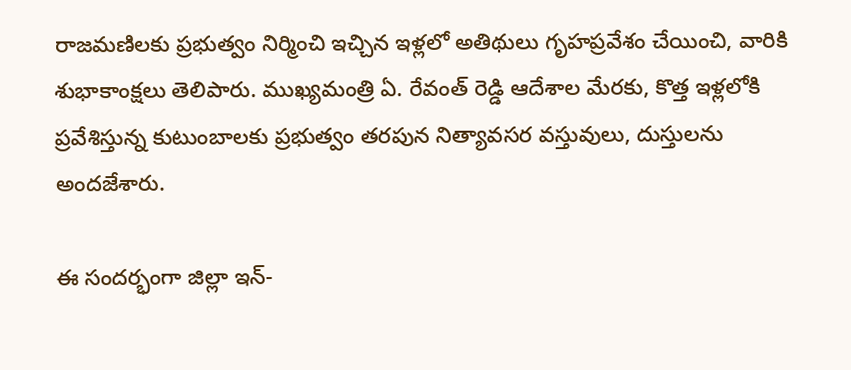రాజమణిలకు ప్రభుత్వం నిర్మించి ఇచ్చిన ఇళ్లలో అతిథులు గృహప్రవేశం చేయించి, వారికి శుభాకాంక్షలు తెలిపారు. ముఖ్యమంత్రి ఏ. రేవంత్ రెడ్డి ఆదేశాల మేరకు, కొత్త ఇళ్లలోకి ప్రవేశిస్తున్న కుటుంబాలకు ప్రభుత్వం తరపున నిత్యావసర వస్తువులు, దుస్తులను అందజేశారు.

ఈ సందర్భంగా జిల్లా ఇన్-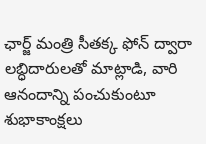ఛార్జ్ మంత్రి సీతక్క ఫోన్ ద్వారా లబ్ధిదారులతో మాట్లాడి, వారి ఆనందాన్ని పంచుకుంటూ శుభాకాంక్షలు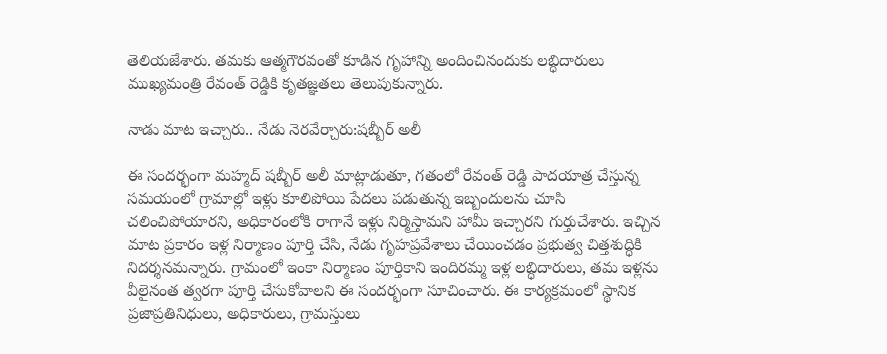తెలియజేశారు. తమకు ఆత్మగౌరవంతో కూడిన గృహాన్ని అందించినందుకు లబ్ధిదారులు ముఖ్యమంత్రి రేవంత్ రెడ్డికి కృతజ్ఞతలు తెలుపుకున్నారు.

నాడు మాట ఇచ్చారు.. నేడు నెరవేర్చారు:షబ్బీర్ అలీ

ఈ సందర్భంగా మహ్మద్ షబ్బీర్ అలీ మాట్లాడుతూ, గతంలో రేవంత్ రెడ్డి పాదయాత్ర చేస్తున్న సమయంలో గ్రామాల్లో ఇళ్లు కూలిపోయి పేదలు పడుతున్న ఇబ్బందులను చూసి చలించిపోయారని, అధికారంలోకి రాగానే ఇళ్లు నిర్మిస్తామని హామీ ఇచ్చారని గుర్తుచేశారు. ఇచ్చిన మాట ప్రకారం ఇళ్ల నిర్మాణం పూర్తి చేసి, నేడు గృహప్రవేశాలు చేయించడం ప్రభుత్వ చిత్తశుద్ధికి నిదర్శనమన్నారు. గ్రామంలో ఇంకా నిర్మాణం పూర్తికాని ఇందిరమ్మ ఇళ్ల లబ్ధిదారులు, తమ ఇళ్లను వీలైనంత త్వరగా పూర్తి చేసుకోవాలని ఈ సందర్భంగా సూచించారు. ఈ కార్యక్రమంలో స్థానిక ప్రజాప్రతినిధులు, అధికారులు, గ్రామస్తులు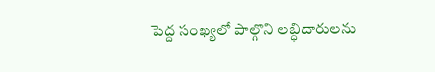పెద్ద సంఖ్యలో పాల్గొని లబ్ధిదారులను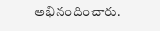అభినందించారు.